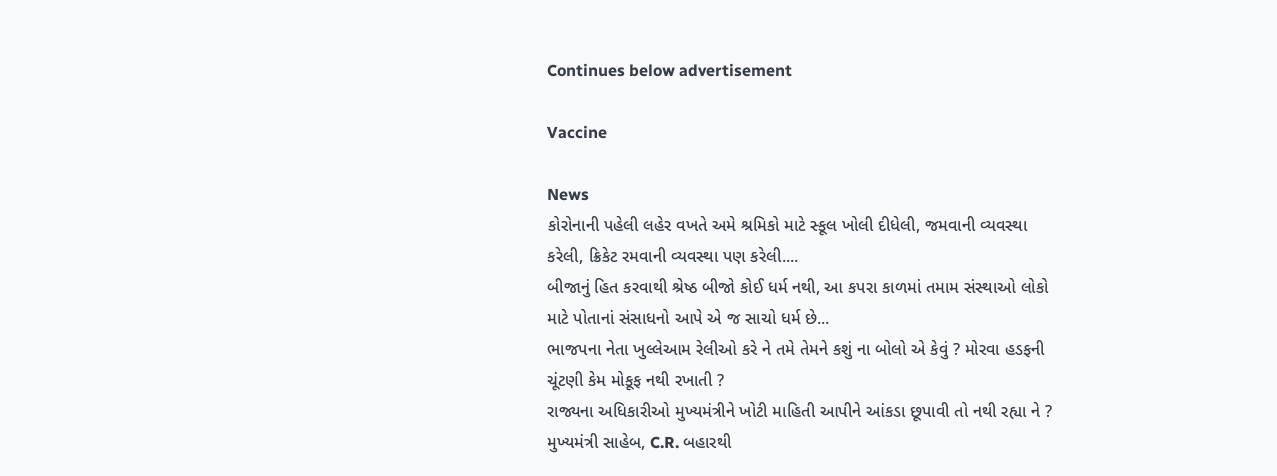Continues below advertisement

Vaccine

News
કોરોનાની પહેલી લહેર વખતે અમે શ્રમિકો માટે સ્કૂલ ખોલી દીધેલી, જમવાની વ્યવસ્થા કરેલી, ક્રિકેટ રમવાની વ્યવસ્થા પણ કરેલી....
બીજાનું હિત કરવાથી શ્રેષ્ઠ બીજો કોઈ ધર્મ નથી, આ કપરા કાળમાં તમામ સંસ્થાઓ લોકો માટે પોતાનાં સંસાધનો આપે એ જ સાચો ધર્મ છે...
ભાજપના નેતા ખુલ્લેઆમ રેલીઓ કરે ને તમે તેમને કશું ના બોલો એ કેવું ? મોરવા હડફની ચૂંટણી કેમ મોકૂફ નથી રખાતી ?
રાજ્યના અધિકારીઓ મુખ્યમંત્રીને ખોટી માહિતી આપીને આંકડા છૂપાવી તો નથી રહ્યા ને ?
મુખ્યમંત્રી સાહેબ, C.R. બહારથી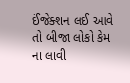ઈંજેક્શન લઈ આવે તો બીજા લોકો કેમ ના લાવી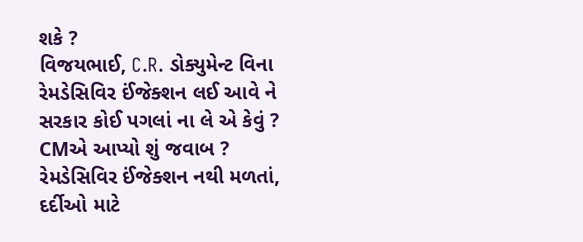શકે ?
વિજયભાઈ, C.R. ડોક્યુમેન્ટ વિના રેમડેસિવિર ઈંજેક્શન લઈ આવે ને સરકાર કોઈ પગલાં ના લે એ કેવું ? CMએ આપ્યો શું જવાબ ?
રેમડેસિવિર ઈંજેક્શન નથી મળતાં, દર્દીઓ માટે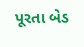પૂરતા બેડ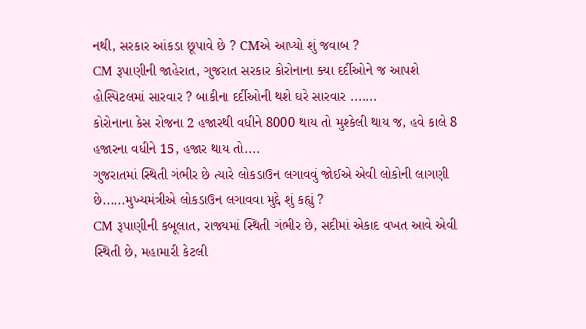નથી, સરકાર આંકડા છૂપાવે છે ? CMએ આપ્યો શું જવાબ ?
CM રૂપાણીની જાહેરાત, ગુજરાત સરકાર કોરોનાના ક્યા દર્દીઓને જ આપશે હોસ્પિટલમાં સારવાર ? બાકીના દર્દીઓની થશે ઘરે સારવાર .......
કોરોનાના કેસ રોજના 2 હજારથી વધીને 8000 થાય તો મુશ્કેલી થાય જ, હવે કાલે 8 હજારના વધીને 15, હજાર થાય તો....
ગુજરાતમાં સ્થિતી ગંભીર છે ત્યારે લોકડાઉન લગાવવું જોઈએ એવી લોકોની લાગણી છે......મુખ્યમંત્રીએ લોકડાઉન લગાવવા મુદ્દે શું કહ્યું ?
CM રૂપાણીની કબૂલાત, રાજ્યમાં સ્થિતી ગંભીર છે, સદીમાં એકાદ વખત આવે એવી સ્થિતી છે, મહામારી કેટલી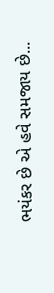ભયંકર છે એ હવે સમજાય છે...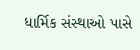ધાર્મિક સંસ્થાઓ પાસે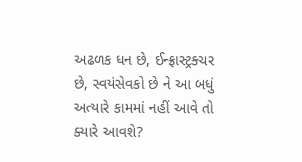અઢળક ધન છે, ઈન્ફ્રાસ્ટ્રક્ચર છે, સ્વયંસેવકો છે ને આ બધું અત્યારે કામમાં નહીં આવે તો ક્યારે આવશે?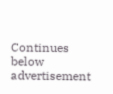Continues below advertisement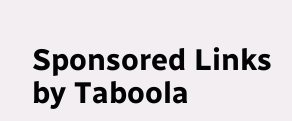Sponsored Links by Taboola